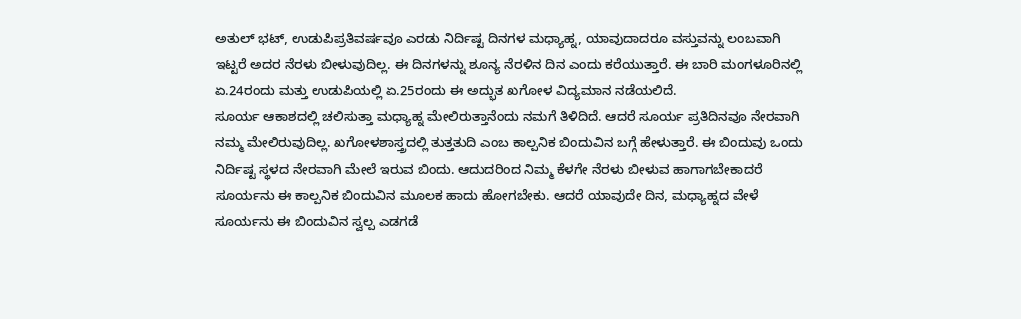ಅತುಲ್ ಭಟ್, ಉಡುಪಿಪ್ರತಿವರ್ಷವೂ ಎರಡು ನಿರ್ದಿಷ್ಟ ದಿನಗಳ ಮಧ್ಯಾಹ್ನ, ಯಾವುದಾದರೂ ವಸ್ತುವನ್ನು ಲಂಬವಾಗಿ ಇಟ್ಟರೆ ಅದರ ನೆರಳು ಬೀಳುವುದಿಲ್ಲ. ಈ ದಿನಗಳನ್ನು ಶೂನ್ಯ ನೆರಳಿನ ದಿನ ಎಂದು ಕರೆಯುತ್ತಾರೆ. ಈ ಬಾರಿ ಮಂಗಳೂರಿನಲ್ಲಿ ಏ.24ರಂದು ಮತ್ತು ಉಡುಪಿಯಲ್ಲಿ ಏ.25ರಂದು ಈ ಅದ್ಭುತ ಖಗೋಳ ವಿದ್ಯಮಾನ ನಡೆಯಲಿದೆ.
ಸೂರ್ಯ ಆಕಾಶದಲ್ಲಿ ಚಲಿಸುತ್ತಾ ಮಧ್ಯಾಹ್ನ ಮೇಲಿರುತ್ತಾನೆಂದು ನಮಗೆ ತಿಳಿದಿದೆ. ಆದರೆ ಸೂರ್ಯ ಪ್ರತಿದಿನವೂ ನೇರವಾಗಿ ನಮ್ಮ ಮೇಲಿರುವುದಿಲ್ಲ. ಖಗೋಳಶಾಸ್ತ್ರದಲ್ಲಿ ತುತ್ತತುದಿ ಎಂಬ ಕಾಲ್ಪನಿಕ ಬಿಂದುವಿನ ಬಗ್ಗೆ ಹೇಳುತ್ತಾರೆ. ಈ ಬಿಂದುವು ಒಂದು ನಿರ್ದಿಷ್ಟ ಸ್ಥಳದ ನೇರವಾಗಿ ಮೇಲೆ ಇರುವ ಬಿಂದು. ಆದುದರಿಂದ ನಿಮ್ಮ ಕೆಳಗೇ ನೆರಳು ಬೀಳುವ ಹಾಗಾಗಬೇಕಾದರೆ ಸೂರ್ಯನು ಈ ಕಾಲ್ಪನಿಕ ಬಿಂದುವಿನ ಮೂಲಕ ಹಾದು ಹೋಗಬೇಕು. ಆದರೆ ಯಾವುದೇ ದಿನ, ಮಧ್ಯಾಹ್ನದ ವೇಳೆ ಸೂರ್ಯನು ಈ ಬಿಂದುವಿನ ಸ್ವಲ್ಪ ಎಡಗಡೆ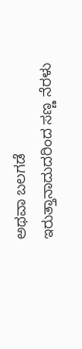ಅಥವಾ ಬಲಗಡೆ ಇರುತ್ತಾನಾದುದರಿಂದ ಸಣ್ಣ ನೆರಳು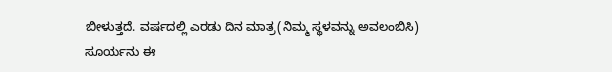ಬೀಳುತ್ತದೆ. ವರ್ಷದಲ್ಲಿ ಎರಡು ದಿನ ಮಾತ್ರ(ನಿಮ್ಮ ಸ್ಥಳವನ್ನು ಅವಲಂಬಿಸಿ) ಸೂರ್ಯನು ಈ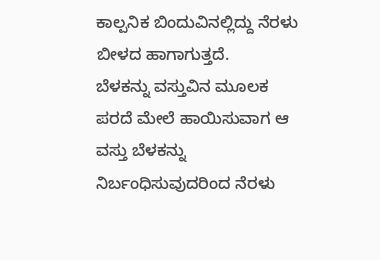ಕಾಲ್ಪನಿಕ ಬಿಂದುವಿನಲ್ಲಿದ್ದು ನೆರಳು ಬೀಳದ ಹಾಗಾಗುತ್ತದೆ.
ಬೆಳಕನ್ನು ವಸ್ತುವಿನ ಮೂಲಕ ಪರದೆ ಮೇಲೆ ಹಾಯಿಸುವಾಗ ಆ ವಸ್ತು ಬೆಳಕನ್ನು ನಿರ್ಬಂಧಿಸುವುದರಿಂದ ನೆರಳು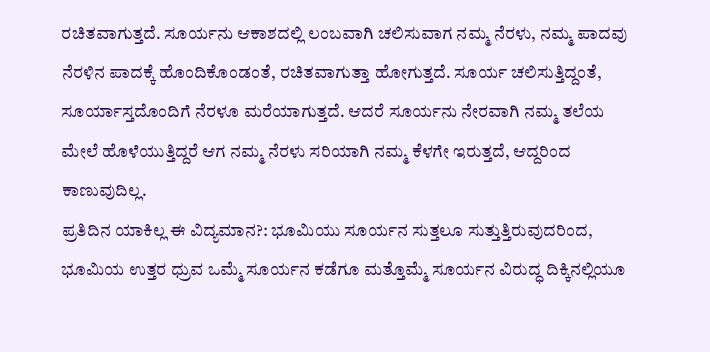ರಚಿತವಾಗುತ್ತದೆ. ಸೂರ್ಯನು ಆಕಾಶದಲ್ಲಿ ಲಂಬವಾಗಿ ಚಲಿಸುವಾಗ ನಮ್ಮ ನೆರಳು, ನಮ್ಮ ಪಾದವು ನೆರಳಿನ ಪಾದಕ್ಕೆ ಹೊಂದಿಕೊಂಡಂತೆ, ರಚಿತವಾಗುತ್ತಾ ಹೋಗುತ್ತದೆ. ಸೂರ್ಯ ಚಲಿಸುತ್ತಿದ್ದಂತೆ, ಸೂರ್ಯಾಸ್ತದೊಂದಿಗೆ ನೆರಳೂ ಮರೆಯಾಗುತ್ತದೆ. ಆದರೆ ಸೂರ್ಯನು ನೇರವಾಗಿ ನಮ್ಮ ತಲೆಯ ಮೇಲೆ ಹೊಳೆಯುತ್ತಿದ್ದರೆ ಆಗ ನಮ್ಮ ನೆರಳು ಸರಿಯಾಗಿ ನಮ್ಮ ಕೆಳಗೇ ಇರುತ್ತದೆ, ಆದ್ದರಿಂದ ಕಾಣುವುದಿಲ್ಲ.
ಪ್ರತಿದಿನ ಯಾಕಿಲ್ಲ ಈ ವಿದ್ಯಮಾನ?: ಭೂಮಿಯು ಸೂರ್ಯನ ಸುತ್ತಲೂ ಸುತ್ತುತ್ತಿರುವುದರಿಂದ, ಭೂಮಿಯ ಉತ್ತರ ಧ್ರುವ ಒಮ್ಮೆ ಸೂರ್ಯನ ಕಡೆಗೂ ಮತ್ತೊಮ್ಮೆ ಸೂರ್ಯನ ವಿರುದ್ಧ ದಿಕ್ಕಿನಲ್ಲಿಯೂ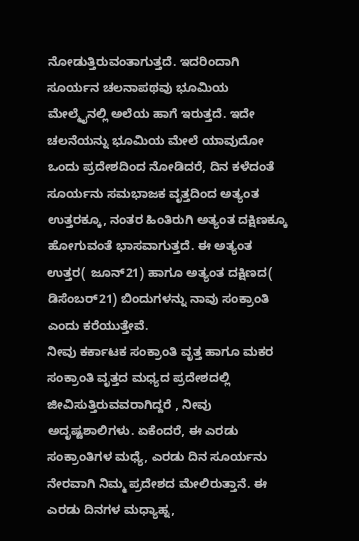ನೋಡುತ್ತಿರುವಂತಾಗುತ್ತದೆ. ಇದರಿಂದಾಗಿ ಸೂರ್ಯನ ಚಲನಾಪಥವು ಭೂಮಿಯ ಮೇಲ್ಮೈನಲ್ಲಿ ಅಲೆಯ ಹಾಗೆ ಇರುತ್ತದೆ. ಇದೇ ಚಲನೆಯನ್ನು ಭೂಮಿಯ ಮೇಲೆ ಯಾವುದೋ ಒಂದು ಪ್ರದೇಶದಿಂದ ನೋಡಿದರೆ, ದಿನ ಕಳೆದಂತೆ ಸೂರ್ಯನು ಸಮಭಾಜಕ ವೃತ್ತದಿಂದ ಅತ್ಯಂತ ಉತ್ತರಕ್ಕೂ, ನಂತರ ಹಿಂತಿರುಗಿ ಅತ್ಯಂತ ದಕ್ಷಿಣಕ್ಕೂ ಹೋಗುವಂತೆ ಭಾಸವಾಗುತ್ತದೆ. ಈ ಅತ್ಯಂತ ಉತ್ತರ( ಜೂನ್21) ಹಾಗೂ ಅತ್ಯಂತ ದಕ್ಷಿಣದ( ಡಿಸೆಂಬರ್21) ಬಿಂದುಗಳನ್ನು ನಾವು ಸಂಕ್ರಾಂತಿ ಎಂದು ಕರೆಯುತ್ತೇವೆ.
ನೀವು ಕರ್ಕಾಟಕ ಸಂಕ್ರಾಂತಿ ವೃತ್ತ ಹಾಗೂ ಮಕರ ಸಂಕ್ರಾಂತಿ ವೃತ್ತದ ಮಧ್ಯದ ಪ್ರದೇಶದಲ್ಲಿ ಜೀವಿಸುತ್ತಿರುವವರಾಗಿದ್ದರೆ , ನೀವು ಅದೃಷ್ಟಶಾಲಿಗಳು. ಏಕೆಂದರೆ, ಈ ಎರಡು ಸಂಕ್ರಾಂತಿಗಳ ಮಧ್ಯೆ, ಎರಡು ದಿನ ಸೂರ್ಯನು ನೇರವಾಗಿ ನಿಮ್ಮ ಪ್ರದೇಶದ ಮೇಲಿರುತ್ತಾನೆ. ಈ ಎರಡು ದಿನಗಳ ಮಧ್ಯಾಹ್ನ,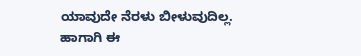ಯಾವುದೇ ನೆರಳು ಬೀಳುವುದಿಲ್ಲ. ಹಾಗಾಗಿ ಈ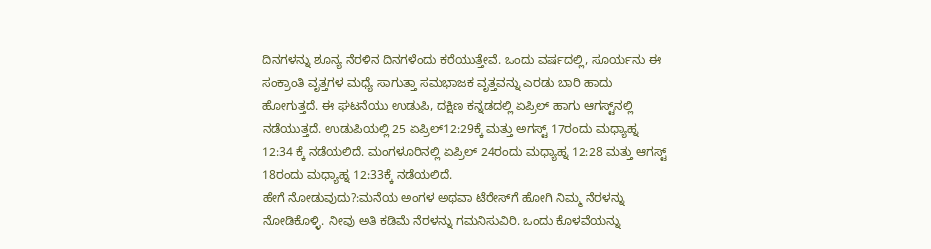ದಿನಗಳನ್ನು ಶೂನ್ಯ ನೆರಳಿನ ದಿನಗಳೆಂದು ಕರೆಯುತ್ತೇವೆ. ಒಂದು ವರ್ಷದಲ್ಲಿ, ಸೂರ್ಯನು ಈ ಸಂಕ್ರಾಂತಿ ವೃತ್ತಗಳ ಮಧ್ಯೆ ಸಾಗುತ್ತಾ ಸಮಭಾಜಕ ವೃತ್ತವನ್ನು ಎರಡು ಬಾರಿ ಹಾದು ಹೋಗುತ್ತದೆ. ಈ ಘಟನೆಯು ಉಡುಪಿ, ದಕ್ಷಿಣ ಕನ್ನಡದಲ್ಲಿ ಏಪ್ರಿಲ್ ಹಾಗು ಆಗಸ್ಟ್‌ನಲ್ಲಿ ನಡೆಯುತ್ತದೆ. ಉಡುಪಿಯಲ್ಲಿ 25 ಏಪ್ರಿಲ್12:29ಕ್ಕೆ ಮತ್ತು ಅಗಸ್ಟ್ 17ರಂದು ಮಧ್ಯಾಹ್ನ 12:34 ಕ್ಕೆ ನಡೆಯಲಿದೆ. ಮಂಗಳೂರಿನಲ್ಲಿ ಏಪ್ರಿಲ್ 24ರಂದು ಮಧ್ಯಾಹ್ನ 12:28 ಮತ್ತು ಆಗಸ್ಟ್ 18ರಂದು ಮಧ್ಯಾಹ್ನ 12:33ಕ್ಕೆ ನಡೆಯಲಿದೆ.
ಹೇಗೆ ನೋಡುವುದು?:ಮನೆಯ ಅಂಗಳ ಅಥವಾ ಟೆರೇಸ್‌ಗೆ ಹೋಗಿ ನಿಮ್ಮ ನೆರಳನ್ನು ನೋಡಿಕೊಳ್ಳಿ. ನೀವು ಅತಿ ಕಡಿಮೆ ನೆರಳನ್ನು ಗಮನಿಸುವಿರಿ. ಒಂದು ಕೊಳವೆಯನ್ನು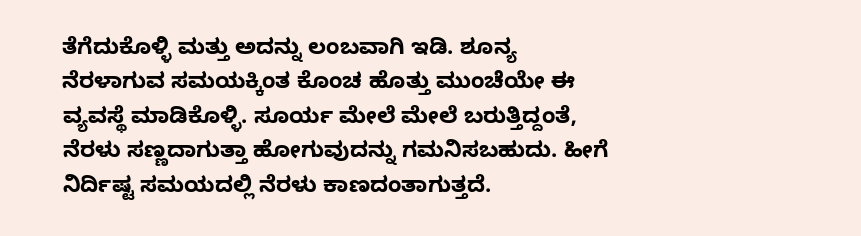ತೆಗೆದುಕೊಳ್ಳಿ ಮತ್ತು ಅದನ್ನು ಲಂಬವಾಗಿ ಇಡಿ. ಶೂನ್ಯ ನೆರಳಾಗುವ ಸಮಯಕ್ಕಿಂತ ಕೊಂಚ ಹೊತ್ತು ಮುಂಚೆಯೇ ಈ ವ್ಯವಸ್ಥೆ ಮಾಡಿಕೊಳ್ಳಿ. ಸೂರ್ಯ ಮೇಲೆ ಮೇಲೆ ಬರುತ್ತಿದ್ದಂತೆ, ನೆರಳು ಸಣ್ಣದಾಗುತ್ತಾ ಹೋಗುವುದನ್ನು ಗಮನಿಸಬಹುದು. ಹೀಗೆ ನಿರ್ದಿಷ್ಟ ಸಮಯದಲ್ಲಿ ನೆರಳು ಕಾಣದಂತಾಗುತ್ತದೆ.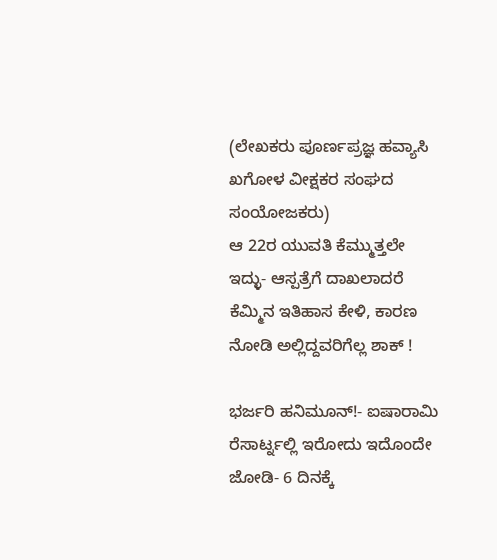(ಲೇಖಕರು ಪೂರ್ಣಪ್ರಜ್ಞ ಹವ್ಯಾಸಿ ಖಗೋಳ ವೀಕ್ಷಕರ ಸಂಘದ ಸಂಯೋಜಕರು)
ಆ 22ರ ಯುವತಿ ಕೆಮ್ಮುತ್ತಲೇ ಇದ್ಳು- ಆಸ್ಪತ್ರೆಗೆ ದಾಖಲಾದರೆ ಕೆಮ್ಮಿನ ಇತಿಹಾಸ ಕೇಳಿ, ಕಾರಣ ನೋಡಿ ಅಲ್ಲಿದ್ದವರಿಗೆಲ್ಲ ಶಾಕ್ !

ಭರ್ಜರಿ ಹನಿಮೂನ್!- ಐಷಾರಾಮಿ ರೆಸಾರ್ಟ್ನಲ್ಲಿ ಇರೋದು ಇದೊಂದೇ ಜೋಡಿ- 6 ದಿನಕ್ಕೆ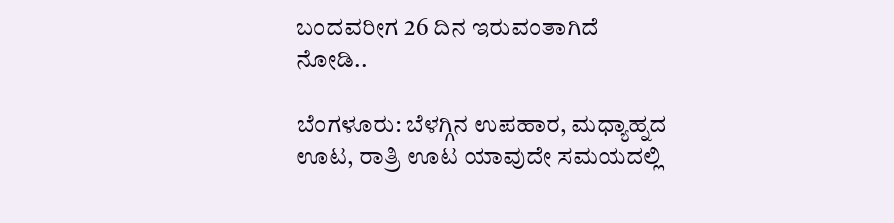ಬಂದವರೀಗ 26 ದಿನ ಇರುವಂತಾಗಿದೆ ನೋಡಿ..

ಬೆಂಗಳೂರು: ಬೆಳಗ್ಗಿನ ಉಪಹಾರ, ಮಧ್ಯಾಹ್ನದ ಊಟ, ರಾತ್ರಿ ಊಟ ಯಾವುದೇ ಸಮಯದಲ್ಲಿ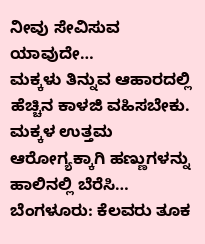ನೀವು ಸೇವಿಸುವ ಯಾವುದೇ…
ಮಕ್ಕಳು ತಿನ್ನುವ ಆಹಾರದಲ್ಲಿ ಹೆಚ್ಚಿನ ಕಾಳಜಿ ವಹಿಸಬೇಕು. ಮಕ್ಕಳ ಉತ್ತಮ ಆರೋಗ್ಯಕ್ಕಾಗಿ ಹಣ್ಣುಗಳನ್ನು ಹಾಲಿನಲ್ಲಿ ಬೆರೆಸಿ…
ಬೆಂಗಳೂರು: ಕೆಲವರು ತೂಕ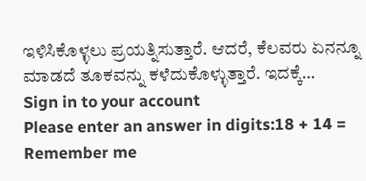ಇಳಿಸಿಕೊಳ್ಳಲು ಪ್ರಯತ್ನಿಸುತ್ತಾರೆ. ಆದರೆ, ಕೆಲವರು ಏನನ್ನೂ ಮಾಡದೆ ತೂಕವನ್ನು ಕಳೆದುಕೊಳ್ಳುತ್ತಾರೆ. ಇದಕ್ಕೆ…
Sign in to your account
Please enter an answer in digits:18 + 14 =
Remember me